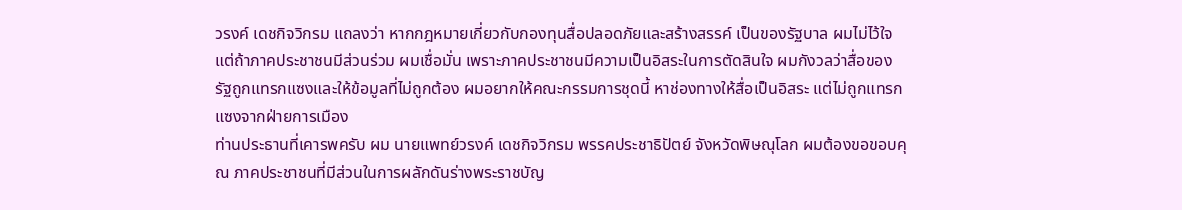วรงค์ เดชกิจวิกรม แถลงว่า หากกฎหมายเกี่ยวกับกองทุนสื่อปลอดภัยและสร้างสรรค์ เป็นของรัฐบาล ผมไม่ไว้ใจ แต่ถ้าภาคประชาชนมีส่วนร่วม ผมเชื่อมั่น เพราะภาคประชาชนมีความเป็นอิสระในการตัดสินใจ ผมกังวลว่าสื่อของรัฐถูกแทรกแซงและให้ข้อมูลที่ไม่ถูกต้อง ผมอยากให้คณะกรรมการชุดนี้ หาช่องทางให้สื่อเป็นอิสระ แต่ไม่ถูกแทรกแซงจากฝ่ายการเมือง
ท่านประธานที่เคารพครับ ผม นายแพทย์วรงค์ เดชกิจวิกรม พรรคประชาธิปัตย์ จังหวัดพิษณุโลก ผมต้องขอขอบคุณ ภาคประชาชนที่มีส่วนในการผลักดันร่างพระราชบัญ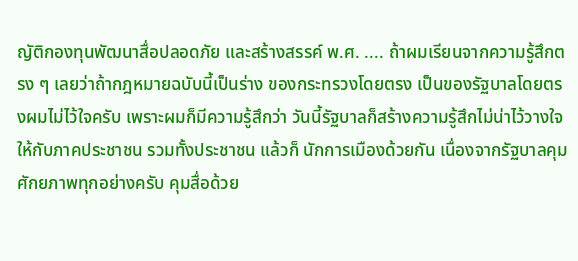ญัติกองทุนพัฒนาสื่อปลอดภัย และสร้างสรรค์ พ.ศ. .... ถ้าผมเรียนจากความรู้สึกตรง ๆ เลยว่าถ้ากฎหมายฉบับนี้เป็นร่าง ของกระทรวงโดยตรง เป็นของรัฐบาลโดยตรงผมไม่ไว้ใจครับ เพราะผมก็มีความรู้สึกว่า วันนี้รัฐบาลก็สร้างความรู้สึกไม่น่าไว้วางใจให้กับภาคประชาชน รวมทั้งประชาชน แล้วก็ นักการเมืองด้วยกัน เนื่องจากรัฐบาลคุมศักยภาพทุกอย่างครับ คุมสื่อด้วย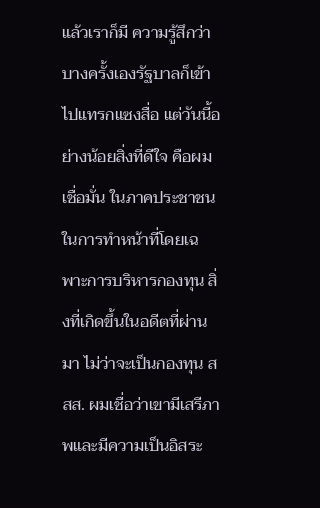แล้วเราก็มี ความรู้สึกว่าบางครั้งเองรัฐบาลก็เข้าไปแทรกแซงสื่อ แต่วันนี้อย่างน้อยสิ่งที่ดีใจ คือผมเชื่อมั่น ในภาคประชาชนในการทำหน้าที่โดยเฉพาะการบริหารกองทุน สิ่งที่เกิดขึ้นในอดีตที่ผ่านมา ไม่ว่าจะเป็นกองทุน สสส. ผมเชื่อว่าเขามีเสรีภาพและมีความเป็นอิสระ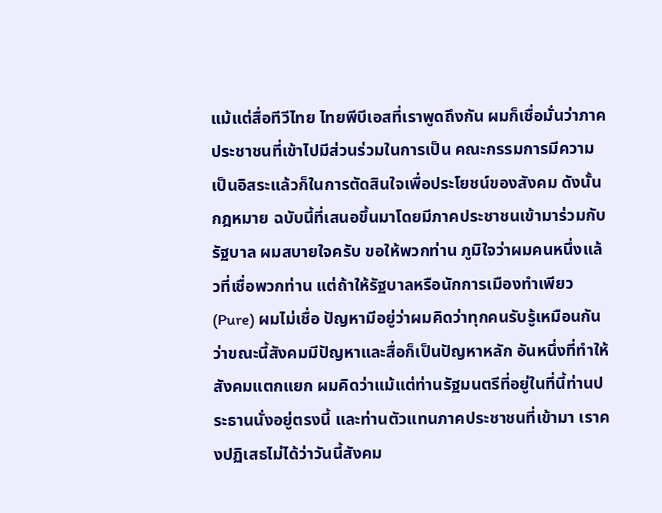แม้แต่สื่อทีวีไทย ไทยพีบีเอสที่เราพูดถึงกัน ผมก็เชื่อมั่นว่าภาคประชาชนที่เข้าไปมีส่วนร่วมในการเป็น คณะกรรมการมีความเป็นอิสระแล้วก็ในการตัดสินใจเพื่อประโยชน์ของสังคม ดังนั้นกฎหมาย ฉบับนี้ที่เสนอขึ้นมาโดยมีภาคประชาชนเข้ามาร่วมกับรัฐบาล ผมสบายใจครับ ขอให้พวกท่าน ภูมิใจว่าผมคนหนึ่งแล้วที่เชื่อพวกท่าน แต่ถ้าให้รัฐบาลหรือนักการเมืองทำเพียว (Pure) ผมไม่เชื่อ ปัญหามีอยู่ว่าผมคิดว่าทุกคนรับรู้เหมือนกันว่าขณะนี้สังคมมีปัญหาและสื่อก็เป็นปัญหาหลัก อันหนึ่งที่ทำให้สังคมแตกแยก ผมคิดว่าแม้แต่ท่านรัฐมนตรีที่อยู่ในที่นี้ท่านประธานนั่งอยู่ตรงนี้ และท่านตัวแทนภาคประชาชนที่เข้ามา เราคงปฏิเสธไม่ได้ว่าวันนี้สังคม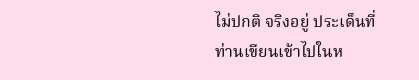ไม่ปกติ จริงอยู่ ประเด็นที่ท่านเขียนเข้าไปในห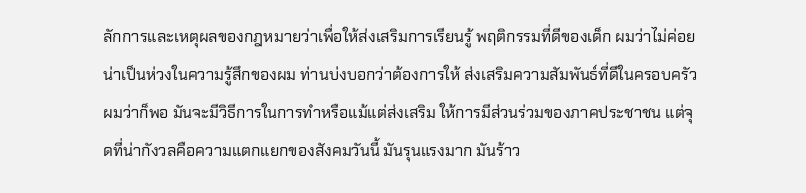ลักการและเหตุผลของกฎหมายว่าเพื่อให้ส่งเสริมการเรียนรู้ พฤติกรรมที่ดีของเด็ก ผมว่าไม่ค่อยน่าเป็นห่วงในความรู้สึกของผม ท่านบ่งบอกว่าต้องการให้ ส่งเสริมความสัมพันธ์ที่ดีในครอบครัว ผมว่าก็พอ มันจะมีวิธีการในการทำหรือแม้แต่ส่งเสริม ให้การมีส่วนร่วมของภาคประชาชน แต่จุดที่น่ากังวลคือความแตกแยกของสังคมวันนี้ มันรุนแรงมาก มันร้าว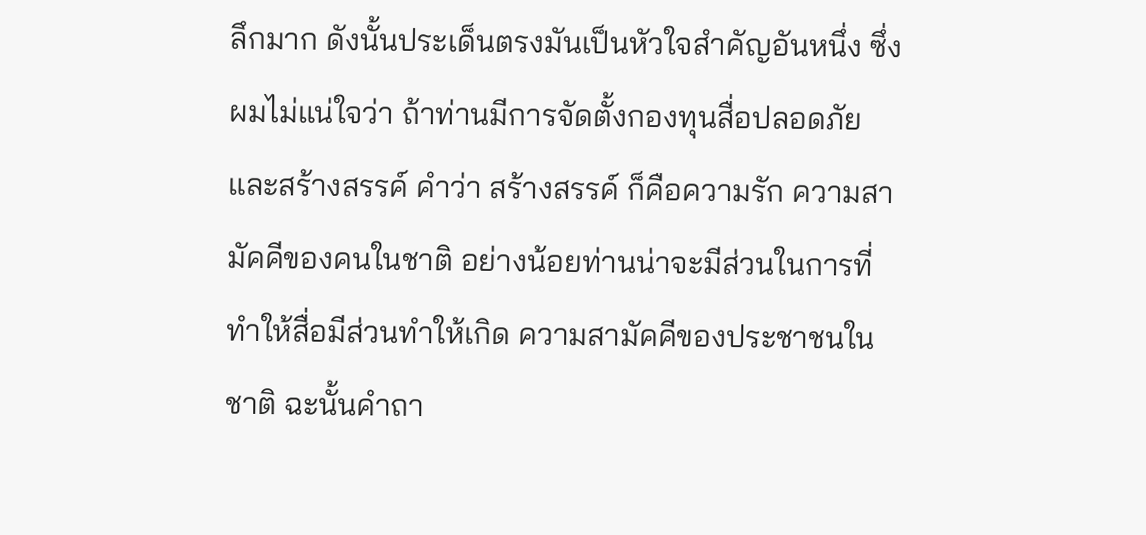ลึกมาก ดังนั้นประเด็นตรงมันเป็นหัวใจสำคัญอันหนึ่ง ซึ่งผมไม่แน่ใจว่า ถ้าท่านมีการจัดตั้งกองทุนสื่อปลอดภัยและสร้างสรรค์ คำว่า สร้างสรรค์ ก็คือความรัก ความสามัคคีของคนในชาติ อย่างน้อยท่านน่าจะมีส่วนในการที่ทำให้สื่อมีส่วนทำให้เกิด ความสามัคคีของประชาชนในชาติ ฉะนั้นคำถา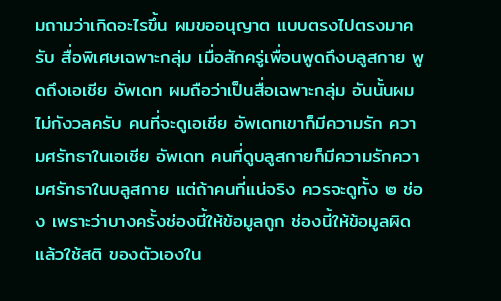มถามว่าเกิดอะไรขึ้น ผมขออนุญาต แบบตรงไปตรงมาครับ สื่อพิเศษเฉพาะกลุ่ม เมื่อสักครู่เพื่อนพูดถึงบลูสกาย พูดถึงเอเชีย อัพเดท ผมถือว่าเป็นสื่อเฉพาะกลุ่ม อันนั้นผมไม่กังวลครับ คนที่จะดูเอเชีย อัพเดทเขาก็มีความรัก ความศรัทธาในเอเชีย อัพเดท คนที่ดูบลูสกายก็มีความรักความศรัทธาในบลูสกาย แต่ถ้าคนที่แน่จริง ควรจะดูทั้ง ๒ ช่อง เพราะว่าบางครั้งช่องนี้ให้ข้อมูลถูก ช่องนี้ให้ข้อมูลผิด แล้วใช้สติ ของตัวเองใน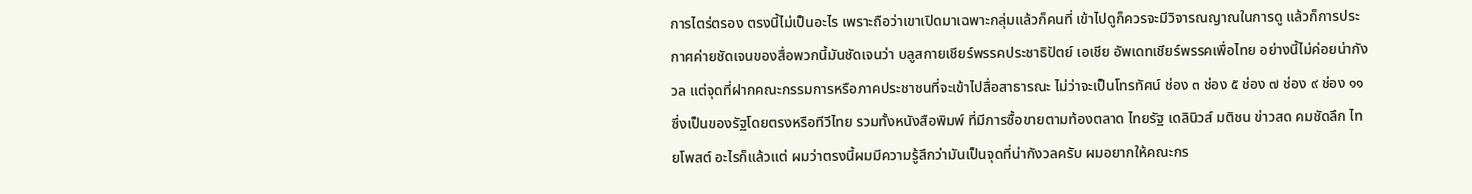การไตร่ตรอง ตรงนี้ไม่เป็นอะไร เพราะถือว่าเขาเปิดมาเฉพาะกลุ่มแล้วก็คนที่ เข้าไปดูก็ควรจะมีวิจารณญาณในการดู แล้วก็การประกาศค่ายชัดเจนของสื่อพวกนี้มันชัดเจนว่า บลูสกายเชียร์พรรคประชาธิปัตย์ เอเชีย อัพเดทเชียร์พรรคเพื่อไทย อย่างนี้ไม่ค่อยน่ากังวล แต่จุดที่ฝากคณะกรรมการหรือภาคประชาชนที่จะเข้าไปสื่อสาธารณะ ไม่ว่าจะเป็นโทรทัศน์ ช่อง ๓ ช่อง ๕ ช่อง ๗ ช่อง ๙ ช่อง ๑๑ ซึ่งเป็นของรัฐโดยตรงหรือทีวีไทย รวมทั้งหนังสือพิมพ์ ที่มีการซื้อขายตามท้องตลาด ไทยรัฐ เดลินิวส์ มติชน ข่าวสด คมชัดลึก ไทยโพสต์ อะไรก็แล้วแต่ ผมว่าตรงนี้ผมมีความรู้สึกว่ามันเป็นจุดที่น่ากังวลครับ ผมอยากให้คณะกร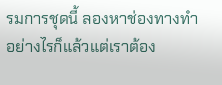รมการชุดนี้ ลองหาช่องทางทำอย่างไรก็แล้วแต่เราต้อง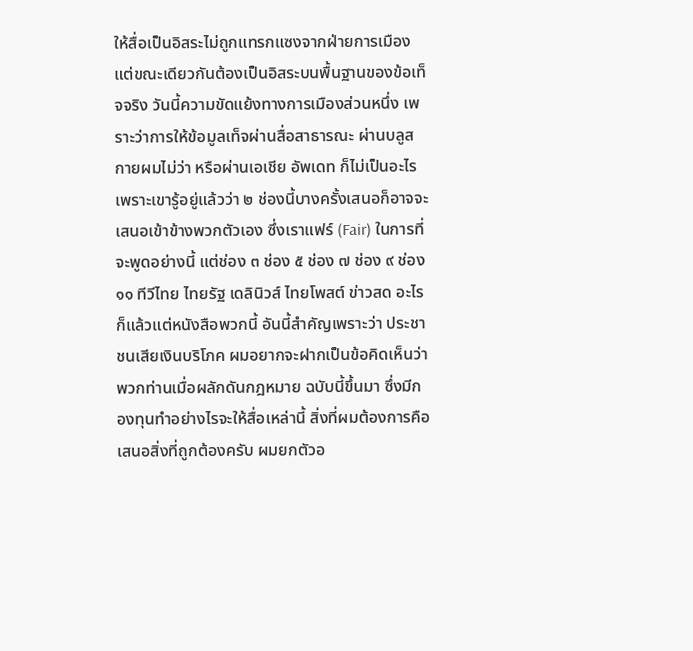ให้สื่อเป็นอิสระไม่ถูกแทรกแซงจากฝ่ายการเมือง แต่ขณะเดียวกันต้องเป็นอิสระบนพื้นฐานของข้อเท็จจริง วันนี้ความขัดแย้งทางการเมืองส่วนหนึ่ง เพราะว่าการให้ข้อมูลเท็จผ่านสื่อสาธารณะ ผ่านบลูสกายผมไม่ว่า หรือผ่านเอเชีย อัพเดท ก็ไม่เป็นอะไร เพราะเขารู้อยู่แล้วว่า ๒ ช่องนี้บางครั้งเสนอก็อาจจะเสนอเข้าข้างพวกตัวเอง ซึ่งเราแฟร์ (Fair) ในการที่จะพูดอย่างนี้ แต่ช่อง ๓ ช่อง ๕ ช่อง ๗ ช่อง ๙ ช่อง ๑๑ ทีวีไทย ไทยรัฐ เดลินิวส์ ไทยโพสต์ ข่าวสด อะไรก็แล้วแต่หนังสือพวกนี้ อันนี้สำคัญเพราะว่า ประชาชนเสียเงินบริโภค ผมอยากจะฝากเป็นข้อคิดเห็นว่าพวกท่านเมื่อผลักดันกฎหมาย ฉบับนี้ขึ้นมา ซึ่งมีกองทุนทำอย่างไรจะให้สื่อเหล่านี้ สิ่งที่ผมต้องการคือเสนอสิ่งที่ถูกต้องครับ ผมยกตัวอ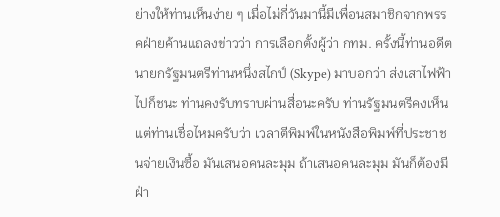ย่างให้ท่านเห็นง่าย ๆ เมื่อไม่กี่วันมานี้มีเพื่อนสมาชิกจากพรรคฝ่ายค้านแถลงข่าวว่า การเลือกตั้งผู้ว่า กทม. ครั้งนี้ท่านอดีตนายกรัฐมนตรีท่านหนึ่งสไกป์ (Skype) มาบอกว่า ส่งเสาไฟฟ้าไปก็ชนะ ท่านคงรับทราบผ่านสื่อนะครับ ท่านรัฐมนตรีคงเห็น แต่ท่านเชื่อไหมครับว่า เวลาตีพิมพ์ในหนังสือพิมพ์ที่ประชาชนจ่ายเงินซื้อ มันเสนอคนละมุม ถ้าเสนอคนละมุม มันก็ต้องมีฝ่า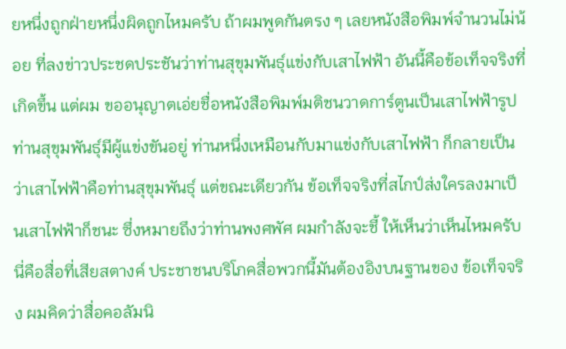ยหนึ่งถูกฝ่ายหนึ่งผิดถูกไหมครับ ถ้าผมพูดกันตรง ๆ เลยหนังสือพิมพ์จำนวนไม่น้อย ที่ลงข่าวประชดประชันว่าท่านสุขุมพันธุ์แข่งกับเสาไฟฟ้า อันนี้คือข้อเท็จจริงที่เกิดขึ้น แต่ผม ขออนุญาตเอ่ยชื่อหนังสือพิมพ์มติชนวาดการ์ตูนเป็นเสาไฟฟ้ารูปท่านสุขุมพันธุ์มีผู้แข่งขันอยู่ ท่านหนึ่งเหมือนกับมาแข่งกับเสาไฟฟ้า ก็กลายเป็นว่าเสาไฟฟ้าคือท่านสุขุมพันธุ์ แต่ขณะเดียวกัน ข้อเท็จจริงที่สไกป์ส่งใครลงมาเป็นเสาไฟฟ้าก็ชนะ ซึ่งหมายถึงว่าท่านพงศพัศ ผมกำลังจะชี้ ให้เห็นว่าเห็นไหมครับนี่คือสื่อที่เสียสตางค์ ประชาชนบริโภคสื่อพวกนี้มันต้องอิงบนฐานของ ข้อเท็จจริง ผมคิดว่าสื่อคอลัมนิ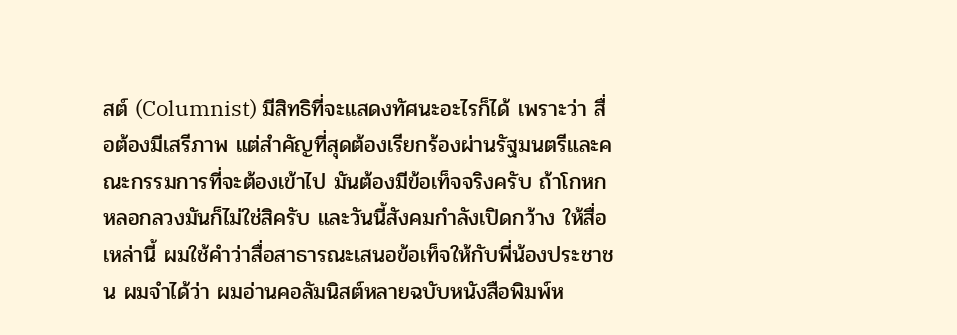สต์ (Columnist) มีสิทธิที่จะแสดงทัศนะอะไรก็ได้ เพราะว่า สื่อต้องมีเสรีภาพ แต่สำคัญที่สุดต้องเรียกร้องผ่านรัฐมนตรีและคณะกรรมการที่จะต้องเข้าไป มันต้องมีข้อเท็จจริงครับ ถ้าโกหกหลอกลวงมันก็ไม่ใช่สิครับ และวันนี้สังคมกำลังเปิดกว้าง ให้สื่อเหล่านี้ ผมใช้คำว่าสื่อสาธารณะเสนอข้อเท็จให้กับพี่น้องประชาชน ผมจำได้ว่า ผมอ่านคอลัมนิสต์หลายฉบับหนังสือพิมพ์ห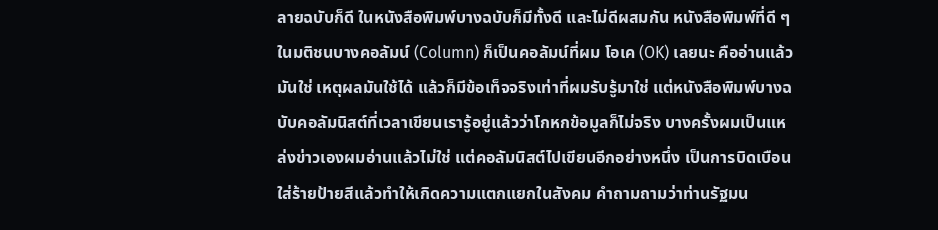ลายฉบับก็ดี ในหนังสือพิมพ์บางฉบับก็มีทั้งดี และไม่ดีผสมกัน หนังสือพิมพ์ที่ดี ๆ ในมติชนบางคอลัมน์ (Column) ก็เป็นคอลัมน์ที่ผม โอเค (OK) เลยนะ คืออ่านแล้วมันใช่ เหตุผลมันใช้ได้ แล้วก็มีข้อเท็จจริงเท่าที่ผมรับรู้มาใช่ แต่หนังสือพิมพ์บางฉบับคอลัมนิสต์ที่เวลาเขียนเรารู้อยู่แล้วว่าโกหกข้อมูลก็ไม่จริง บางครั้งผมเป็นแหล่งข่าวเองผมอ่านแล้วไม่ใช่ แต่คอลัมนิสต์ไปเขียนอีกอย่างหนึ่ง เป็นการบิดเบือนใส่ร้ายป้ายสีแล้วทำให้เกิดความแตกแยกในสังคม คำถามถามว่าท่านรัฐมน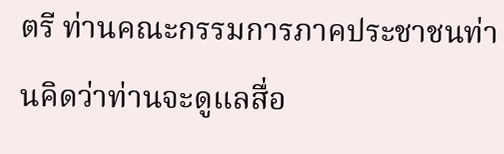ตรี ท่านคณะกรรมการภาคประชาชนท่านคิดว่าท่านจะดูแลสื่อ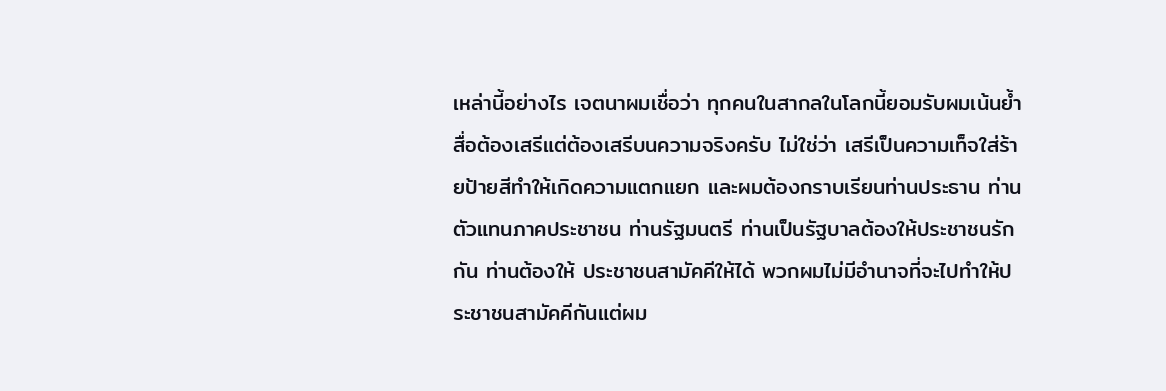เหล่านี้อย่างไร เจตนาผมเชื่อว่า ทุกคนในสากลในโลกนี้ยอมรับผมเน้นย้ำสื่อต้องเสรีแต่ต้องเสรีบนความจริงครับ ไม่ใช่ว่า เสรีเป็นความเท็จใส่ร้ายป้ายสีทำให้เกิดความแตกแยก และผมต้องกราบเรียนท่านประธาน ท่านตัวแทนภาคประชาชน ท่านรัฐมนตรี ท่านเป็นรัฐบาลต้องให้ประชาชนรักกัน ท่านต้องให้ ประชาชนสามัคคีให้ได้ พวกผมไม่มีอำนาจที่จะไปทำให้ประชาชนสามัคคีกันแต่ผม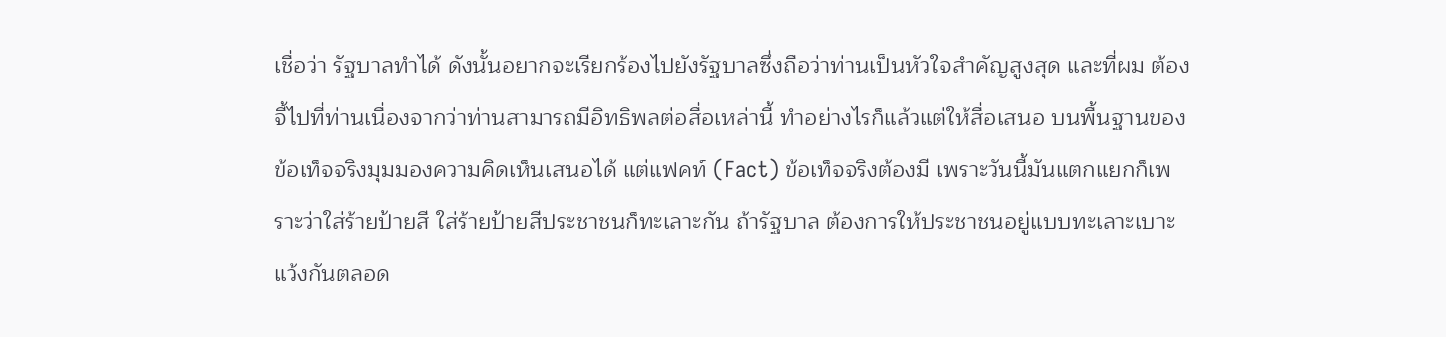เชื่อว่า รัฐบาลทำได้ ดังนั้นอยากจะเรียกร้องไปยังรัฐบาลซึ่งถือว่าท่านเป็นหัวใจสำคัญสูงสุด และที่ผม ต้องจี้ไปที่ท่านเนื่องจากว่าท่านสามารถมีอิทธิพลต่อสื่อเหล่านี้ ทำอย่างไรก็แล้วแต่ให้สื่อเสนอ บนพื้นฐานของข้อเท็จจริงมุมมองความคิดเห็นเสนอได้ แต่แฟคท์ (Fact) ข้อเท็จจริงต้องมี เพราะวันนี้มันแตกแยกก็เพราะว่าใส่ร้ายป้ายสี ใส่ร้ายป้ายสีประชาชนก็ทะเลาะกัน ถ้ารัฐบาล ต้องการให้ประชาชนอยู่แบบทะเลาะเบาะแว้งกันตลอด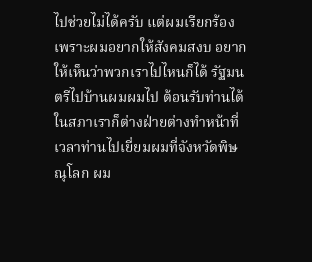ไปช่วยไม่ได้ครับ แต่ผมเรียกร้อง เพราะผมอยากให้สังคมสงบ อยากให้เห็นว่าพวกเราไปไหนก็ได้ รัฐมนตรีไปบ้านผมผมไป ต้อนรับท่านได้ ในสภาเราก็ต่างฝ่ายต่างทำหน้าที่ เวลาท่านไปเยี่ยมผมที่จังหวัดพิษณุโลก ผม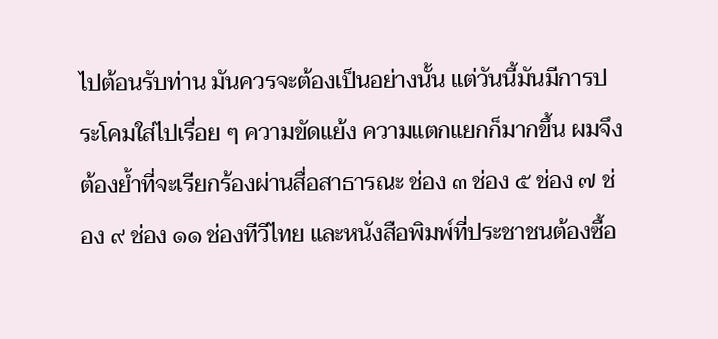ไปต้อนรับท่าน มันควรจะต้องเป็นอย่างนั้น แต่วันนี้มันมีการประโคมใส่ไปเรื่อย ๆ ความขัดแย้ง ความแตกแยกก็มากขึ้น ผมจึงต้องย้ำที่จะเรียกร้องผ่านสื่อสาธารณะ ช่อง ๓ ช่อง ๕ ช่อง ๗ ช่อง ๙ ช่อง ๑๑ ช่องทีวีไทย และหนังสือพิมพ์ที่ประชาชนต้องซื้อ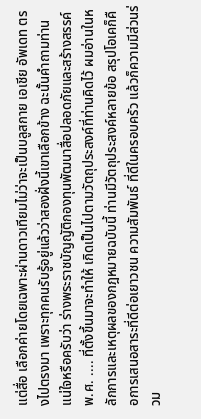แต่สื่อ เลือกค่ายโดยเฉพาะผ่านดาวเทียมไม่ว่าจะเป็นบลูสกาย เอเชีย อัพเดท ตรงไปตรงมา เพราะทุกคนรับรู้อยู่แล้วว่าสองฝั่งนี้เขาเลือกข้าง ฉะนั้นคำถามท่านแน่ใจหรือครับว่า ร่างพระราชบัญญัติกองทุนพัฒนาสื่อปลอดภัยและสร้างสรรค์ พ.ศ. .... ที่ตั้งขึ้นมาจะทำให้ เกิดเป็นไปตามวัตถุประสงค์ที่ท่านคิดไว้ ผมอ่านในหลักการและเหตุผลของกฎหมายฉบับนี้ ท่านมีวัตถุประสงค์หลายข้อ สรุปโอเคก็คือการเสนอสาระที่ดีต่อเยาวชน ความสัมพันธ์ ที่ดีในครอบครัว แล้วก็ความมีส่วนร่วม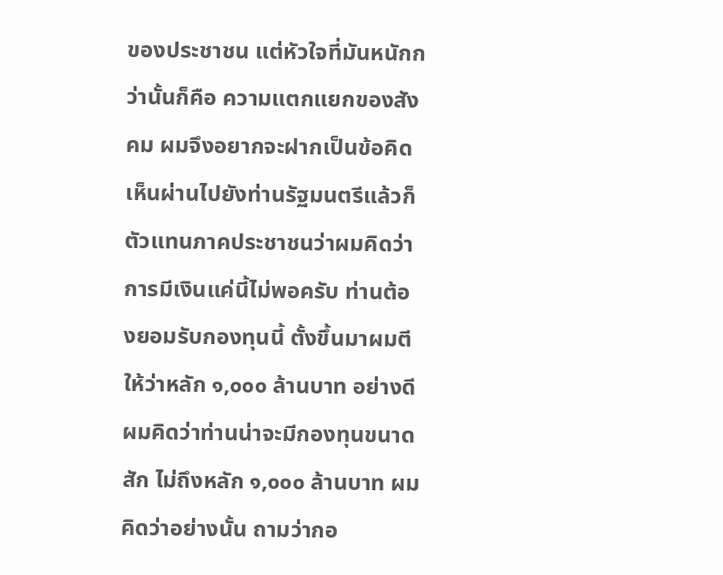ของประชาชน แต่หัวใจที่มันหนักกว่านั้นก็คือ ความแตกแยกของสังคม ผมจึงอยากจะฝากเป็นข้อคิดเห็นผ่านไปยังท่านรัฐมนตรีแล้วก็ ตัวแทนภาคประชาชนว่าผมคิดว่าการมีเงินแค่นี้ไม่พอครับ ท่านต้องยอมรับกองทุนนี้ ตั้งขึ้นมาผมตีให้ว่าหลัก ๑,๐๐๐ ล้านบาท อย่างดีผมคิดว่าท่านน่าจะมีกองทุนขนาดสัก ไม่ถึงหลัก ๑,๐๐๐ ล้านบาท ผมคิดว่าอย่างนั้น ถามว่ากอ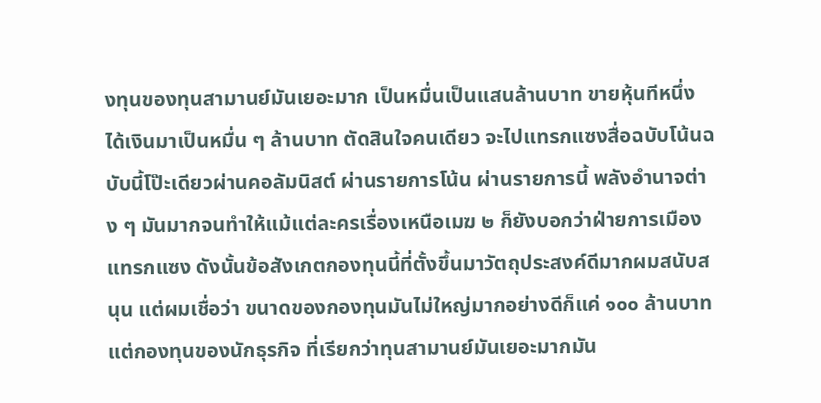งทุนของทุนสามานย์มันเยอะมาก เป็นหมื่นเป็นแสนล้านบาท ขายหุ้นทีหนึ่งได้เงินมาเป็นหมื่น ๆ ล้านบาท ตัดสินใจคนเดียว จะไปแทรกแซงสื่อฉบับโน้นฉบับนี้โป๊ะเดียวผ่านคอลัมนิสต์ ผ่านรายการโน้น ผ่านรายการนี้ พลังอำนาจต่าง ๆ มันมากจนทำให้แม้แต่ละครเรื่องเหนือเมฆ ๒ ก็ยังบอกว่าฝ่ายการเมือง แทรกแซง ดังนั้นข้อสังเกตกองทุนนี้ที่ตั้งขึ้นมาวัตถุประสงค์ดีมากผมสนับสนุน แต่ผมเชื่อว่า ขนาดของกองทุนมันไม่ใหญ่มากอย่างดีก็แค่ ๑๐๐ ล้านบาท แต่กองทุนของนักธุรกิจ ที่เรียกว่าทุนสามานย์มันเยอะมากมัน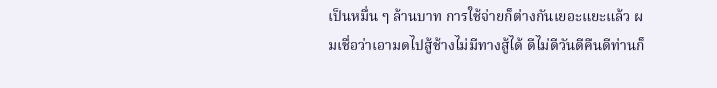เป็นหมื่น ๆ ล้านบาท การใช้จ่ายก็ต่างกันเยอะแยะแล้ว ผมเชื่อว่าเอามดไปสู้ช้างไม่มีทางสู้ได้ ดีไม่ดีวันดีคืนดีท่านก็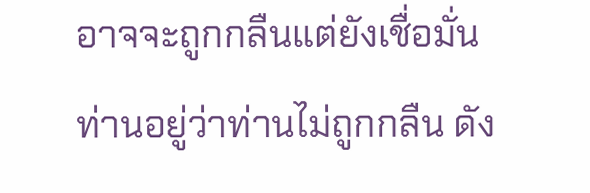อาจจะถูกกลืนแต่ยังเชื่อมั่น ท่านอยู่ว่าท่านไม่ถูกกลืน ดัง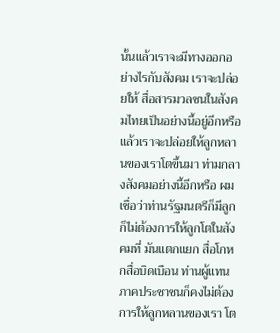นั้นแล้วเราจะมีทางออกอย่างไรกับสังคม เราจะปล่อยให้ สื่อสารมวลชนในสังคมไทยเป็นอย่างนี้อยู่อีกหรือ แล้วเราจะปล่อยให้ลูกหลานของเราโตขึ้นมา ท่ามกลางสังคมอย่างนี้อีกหรือ ผมเชื่อว่าท่านรัฐมนตรีก็มีลูกก็ไม่ต้องการให้ลูกโตในสังคมที่ มันแตกแยก สื่อโกหกสื่อบิดเบือน ท่านผู้แทนภาคประชาชนก็คงไม่ต้องการให้ลูกหลานของเรา โต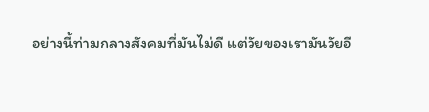อย่างนี้ท่ามกลางสังคมที่มันไม่ดี แต่วัยของเรามันวัยอี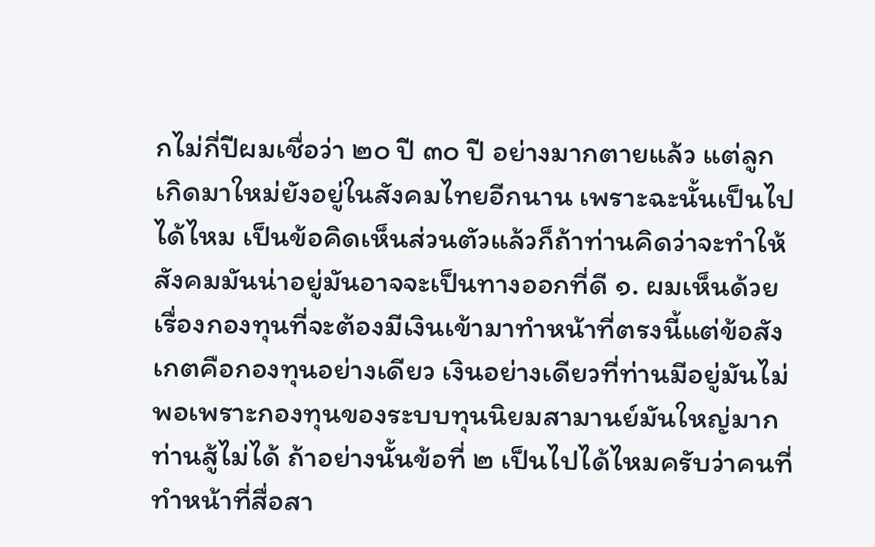กไม่กี่ปีผมเชื่อว่า ๒๐ ปี ๓๐ ปี อย่างมากตายแล้ว แต่ลูกเกิดมาใหม่ยังอยู่ในสังคมไทยอีกนาน เพราะฉะนั้นเป็นไปได้ไหม เป็นข้อคิดเห็นส่วนตัวแล้วก็ถ้าท่านคิดว่าจะทำให้สังคมมันน่าอยู่มันอาจจะเป็นทางออกที่ดี ๑. ผมเห็นด้วยเรื่องกองทุนที่จะต้องมีเงินเข้ามาทำหน้าที่ตรงนี้แต่ข้อสังเกตคือกองทุนอย่างเดียว เงินอย่างเดียวที่ท่านมีอยู่มันไม่พอเพราะกองทุนของระบบทุนนิยมสามานย์มันใหญ่มาก ท่านสู้ไม่ได้ ถ้าอย่างนั้นข้อที่ ๒ เป็นไปได้ไหมครับว่าคนที่ทำหน้าที่สื่อสา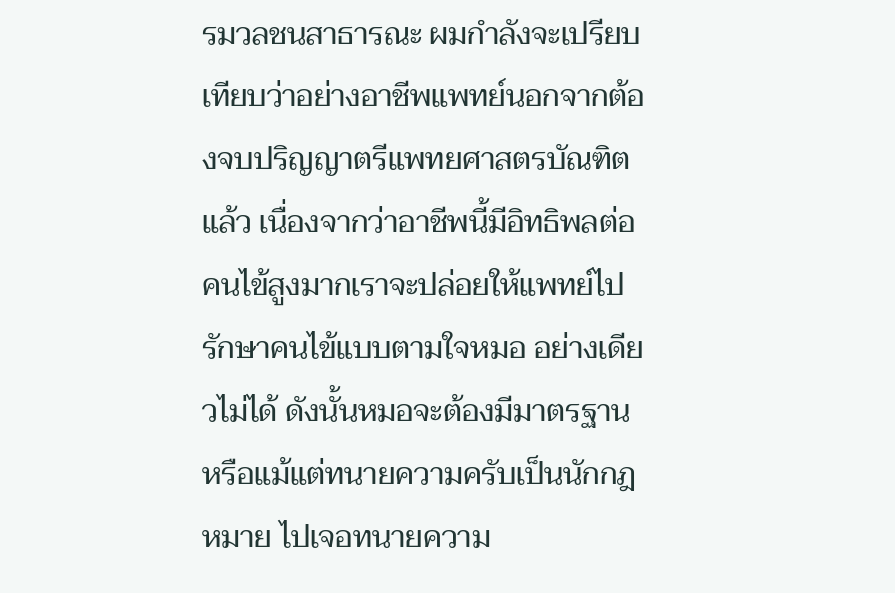รมวลชนสาธารณะ ผมกำลังจะเปรียบเทียบว่าอย่างอาชีพแพทย์นอกจากต้องจบปริญญาตรีแพทยศาสตรบัณฑิตแล้ว เนื่องจากว่าอาชีพนี้มีอิทธิพลต่อคนไข้สูงมากเราจะปล่อยให้แพทย์ไปรักษาคนไข้แบบตามใจหมอ อย่างเดียวไม่ได้ ดังนั้นหมอจะต้องมีมาตรฐาน หรือแม้แต่ทนายความครับเป็นนักกฎหมาย ไปเจอทนายความ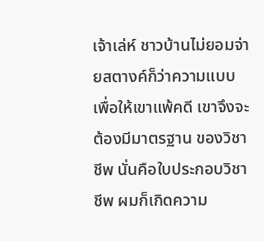เจ้าเล่ห์ ชาวบ้านไม่ยอมจ่ายสตางค์ก็ว่าความแบบเพื่อให้เขาแพ้คดี เขาจึงจะต้องมีมาตรฐาน ของวิชาชีพ นั่นคือใบประกอบวิชาชีพ ผมก็เกิดความ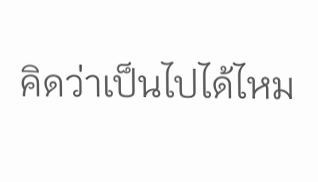คิดว่าเป็นไปได้ไหม